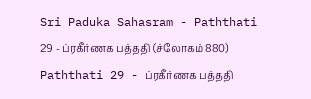Sri Paduka Sahasram - Paththati 29 - ப்ரகீர்ணக பத்ததி (ச்லோகம் 880)
Paththati 29 - ப்ரகீர்ணக பத்ததி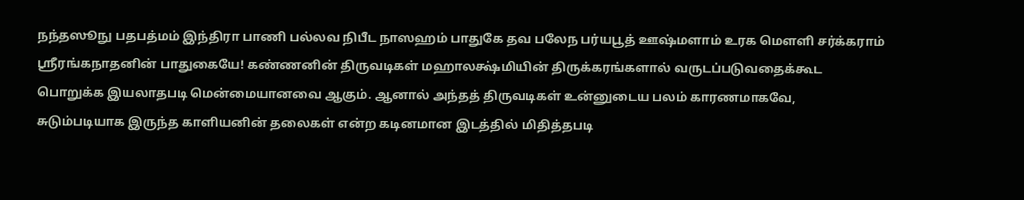நந்தஸூநு பதபத்மம் இந்திரா பாணி பல்லவ நிபீட நாஸஹம் பாதுகே தவ பலேந பர்யபூத் ஊஷ்மளாம் உரக மௌளி சர்க்கராம்
ஸ்ரீரங்கநாதனின் பாதுகையே! கண்ணனின் திருவடிகள் மஹாலக்ஷ்மியின் திருக்கரங்களால் வருடப்படுவதைக்கூட பொறுக்க இயலாதபடி மென்மையானவை ஆகும். ஆனால் அந்தத் திருவடிகள் உன்னுடைய பலம் காரணமாகவே, சுடும்படியாக இருந்த காளியனின் தலைகள் என்ற கடினமான இடத்தில் மிதித்தபடி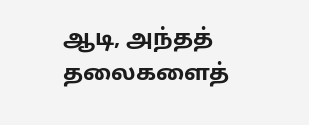ஆடி, அந்தத் தலைகளைத்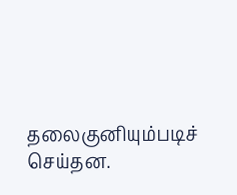தலைகுனியும்படிச் செய்தன.